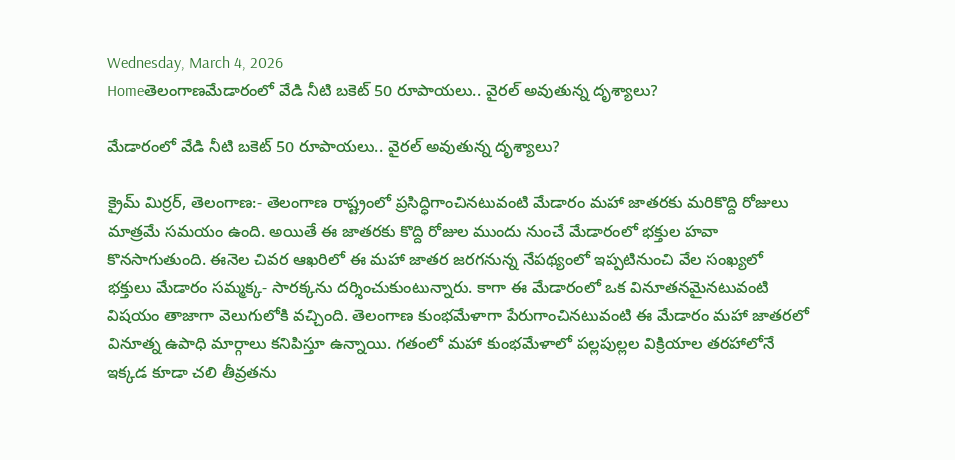Wednesday, March 4, 2026
Homeతెలంగాణమేడారంలో వేడి నీటి బకెట్ 50 రూపాయలు.. వైరల్ అవుతున్న దృశ్యాలు?

మేడారంలో వేడి నీటి బకెట్ 50 రూపాయలు.. వైరల్ అవుతున్న దృశ్యాలు?

క్రైమ్ మిర్రర్, తెలంగాణ:- తెలంగాణ రాష్ట్రంలో ప్రసిద్ధిగాంచినటువంటి మేడారం మహా జాతరకు మరికొద్ది రోజులు మాత్రమే సమయం ఉంది. అయితే ఈ జాతరకు కొద్ది రోజుల ముందు నుంచే మేడారంలో భక్తుల హవా కొనసాగుతుంది. ఈనెల చివర ఆఖరిలో ఈ మహా జాతర జరగనున్న నేపథ్యంలో ఇప్పటినుంచి వేల సంఖ్యలో భక్తులు మేడారం సమ్మక్క- సారక్కను దర్శించుకుంటున్నారు. కాగా ఈ మేడారంలో ఒక వినూతనమైనటువంటి విషయం తాజాగా వెలుగులోకి వచ్చింది. తెలంగాణ కుంభమేళాగా పేరుగాంచినటువంటి ఈ మేడారం మహా జాతరలో వినూత్న ఉపాధి మార్గాలు కనిపిస్తూ ఉన్నాయి. గతంలో మహా కుంభమేళాలో పల్లపుల్లల విక్రియాల తరహాలోనే ఇక్కడ కూడా చలి తీవ్రతను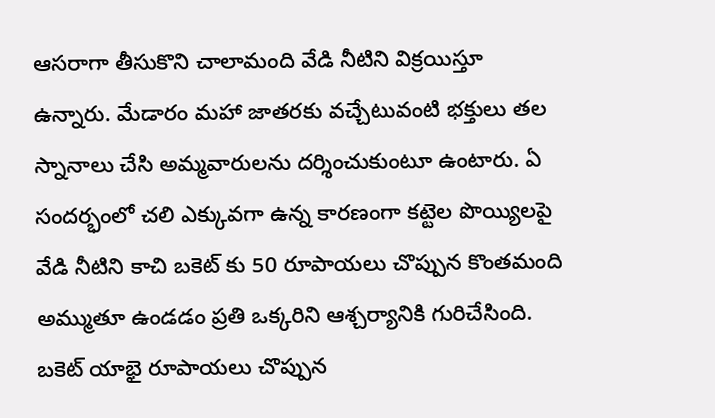ఆసరాగా తీసుకొని చాలామంది వేడి నీటిని విక్రయిస్తూ ఉన్నారు. మేడారం మహా జాతరకు వచ్చేటువంటి భక్తులు తల స్నానాలు చేసి అమ్మవారులను దర్శించుకుంటూ ఉంటారు. ఏ సందర్భంలో చలి ఎక్కువగా ఉన్న కారణంగా కట్టెల పొయ్యిలపై వేడి నీటిని కాచి బకెట్ కు 50 రూపాయలు చొప్పున కొంతమంది అమ్ముతూ ఉండడం ప్రతి ఒక్కరిని ఆశ్చర్యానికి గురిచేసింది. బకెట్ యాభై రూపాయలు చొప్పున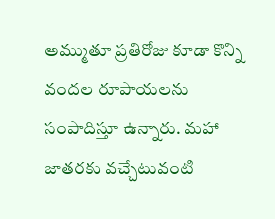అమ్ముతూ ప్రతిరోజు కూడా కొన్ని వందల రూపాయలను సంపాదిస్తూ ఉన్నారు. మహా జాతరకు వచ్చేటువంటి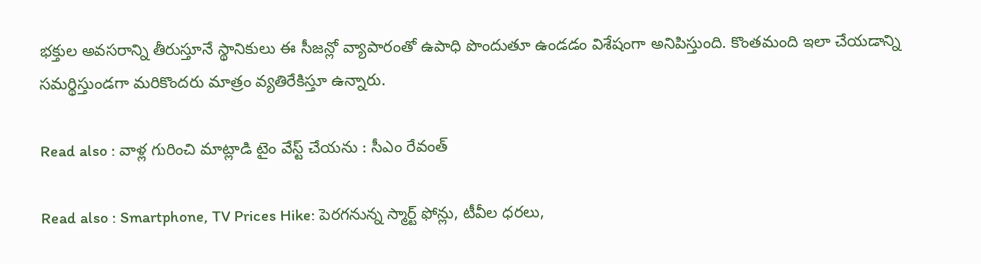భక్తుల అవసరాన్ని తీరుస్తూనే స్థానికులు ఈ సీజన్లో వ్యాపారంతో ఉపాధి పొందుతూ ఉండడం విశేషంగా అనిపిస్తుంది. కొంతమంది ఇలా చేయడాన్ని సమర్థిస్తుండగా మరికొందరు మాత్రం వ్యతిరేకిస్తూ ఉన్నారు.

Read also : వాళ్ల గురించి మాట్లాడి టైం వేస్ట్ చేయను : సీఎం రేవంత్

Read also : Smartphone, TV Prices Hike: పెరగనున్న స్మార్ట్‌ ఫోన్లు, టీవీల ధరలు,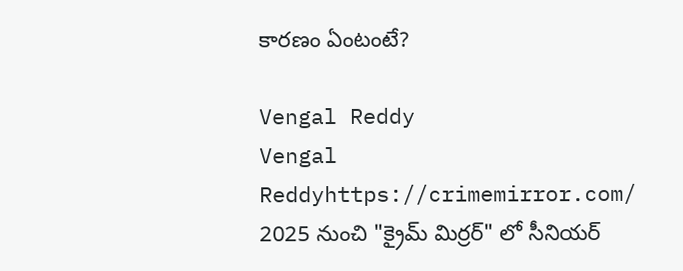కారణం ఏంటంటే?

Vengal Reddy
Vengal Reddyhttps://crimemirror.com/
2025 నుంచి "క్రైమ్ మిర్రర్" లో సీనియర్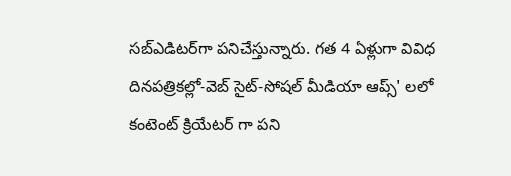సబ్‌ఎడిటర్‌గా పనిచేస్తున్నారు. గత 4 ఏళ్లుగా వివిధ దినపత్రికల్లో-వెబ్ సైట్-సోషల్ మీడియా ఆప్స్' లలో కంటెంట్ క్రియేటర్ గా పని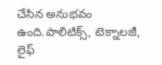చేసిన అనుభవం ఉంది.పాలిటిక్స్‌, టెక్నాలజీ, లైఫ్‌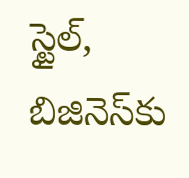స్టైల్‌, బిజినెస్‌కు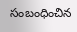సంబంధించిన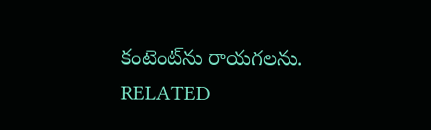కంటెంట్‌ను రాయగలను.
RELATED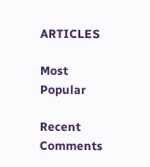ARTICLES

Most Popular

Recent Comments